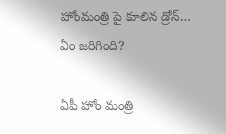హోంమంత్రి పై కూలిన డ్రోన్‌… ఏం జ‌రిగింది?

ఏపీ హోం మంత్రి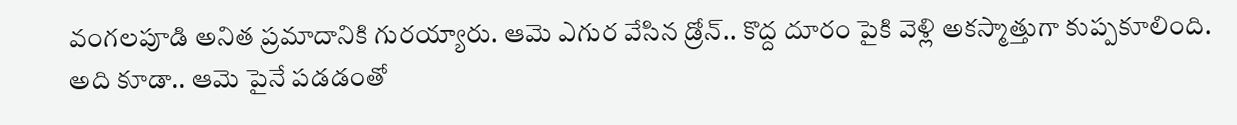వంగ‌ల‌పూడి అనిత ప్ర‌మాదానికి గుర‌య్యారు. ఆమె ఎగుర వేసిన డ్రోన్‌.. కొద్ద దూరం పైకి వెళ్లి అక‌స్మాత్తుగా కుప్ప‌కూలింది. అది కూడా.. ఆమె పైనే ప‌డ‌డంతో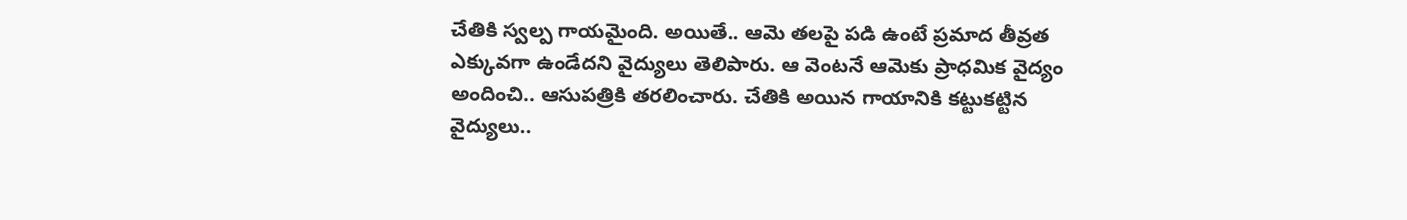చేతికి స్వ‌ల్ప గాయ‌మైంది. అయితే.. ఆమె త‌ల‌పై ప‌డి ఉంటే ప్ర‌మాద తీవ్ర‌త ఎక్కువ‌గా ఉండేద‌ని వైద్యులు తెలిపారు. ఆ వెంట‌నే ఆమెకు ప్రాధ‌మిక వైద్యం అందించి.. ఆసుప‌త్రికి త‌ర‌లించారు. చేతికి అయిన గాయానికి క‌ట్టుక‌ట్టిన వైద్యులు..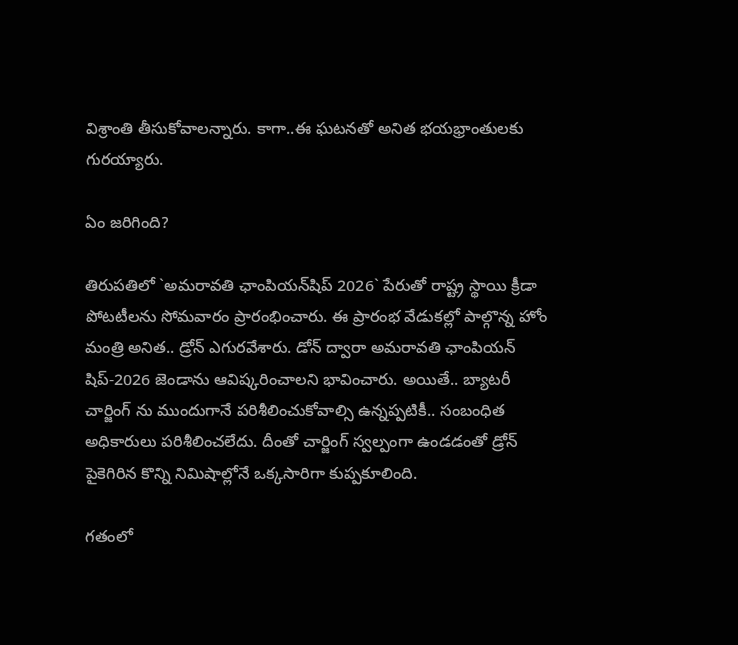విశ్రాంతి తీసుకోవాల‌న్నారు. కాగా..ఈ ఘ‌ట‌న‌తో అనిత భ‌య‌భ్రాంతుల‌కు గుర‌య్యారు.

ఏం జ‌రిగింది?

తిరుప‌తిలో `అమరావతి ఛాంపియన్‌షిప్ 2026` పేరుతో రాష్ట్ర స్థాయి క్రీడా పోటటీల‌ను సోమ‌వారం ప్రారంభించారు. ఈ ప్రారంభ వేడుక‌ల్లో పాల్గొన్న హోం మంత్రి అనిత‌.. డ్రోన్ ఎగుర‌వేశారు. డోన్ ద్వారా అమ‌రావతి ఛాంపియ‌న్ షిప్‌-2026 జెండాను ఆవిష్క‌రించాల‌ని భావించారు. అయితే.. బ్యాట‌రీ చార్జింగ్ ను ముందుగానే ప‌రిశీలించుకోవాల్సి ఉన్న‌ప్ప‌టికీ.. సంబంధిత అధికారులు ప‌రిశీలించ‌లేదు. దీంతో చార్జింగ్ స్వ‌ల్పంగా ఉండ‌డంతో డ్రోన్ పైకెగిరిన కొన్ని నిమిషాల్లోనే ఒక్క‌సారిగా కుప్ప‌కూలింది.

గ‌తంలో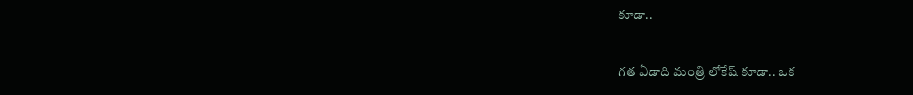కూడా..

గ‌త ఏడాది మంత్రి లోకేష్ కూడా.. ఒక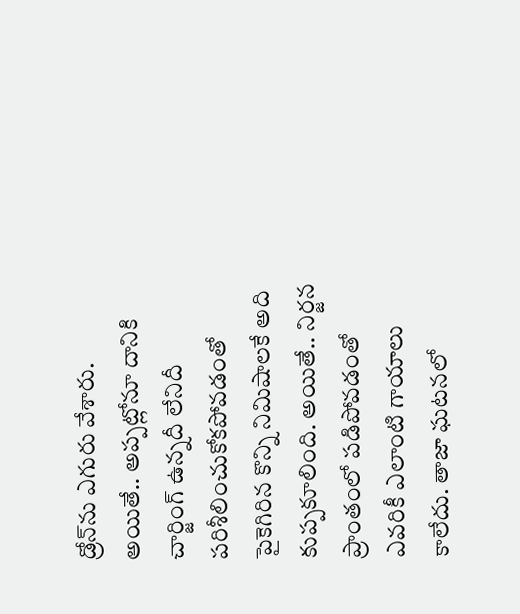డ్రోన్‌ను ఎగురు వేశారు. అయితే.. అప్ప‌ట్లోనూ దానికి చార్జింగ్ ఉన్న‌దీ లేనిదీ ప‌రిశీలించుకోక‌పోవ‌డంతో పైకెగిరిన కొన్ని నిమిషాల‌కే అది కుప్ప‌కూలింది. అయితే.. నిర్జ‌న ప్రాంతంలో ప‌డిపోవ‌డంతో ఎవ‌రికీ ఎలాంటి గాయాలు కాలేదు. తాజా ఘ‌ట‌న‌లో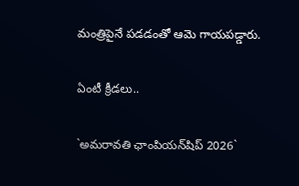మంత్రిపైనే ప‌డ‌డంతో ఆమె గాయ‌ప‌డ్డారు.

ఏంటీ క్రీడ‌లు..

`అమరావతి ఛాంపియన్‌షిప్ 2026`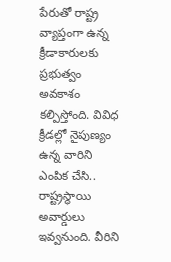పేరుతో రాష్ట్ర వ్యాప్తంగా ఉన్న క్రీడాకారుల‌కు ప్ర‌భుత్వం అవ‌కాశం క‌ల్పిస్తోంది. వివిధ క్రీడ‌ల్లో నైపుణ్యం ఉన్న వారిని ఎంపిక చేసి.. రాష్ట్ర‌స్థాయి అవార్డులు ఇవ్వ‌నుంది. వీరిని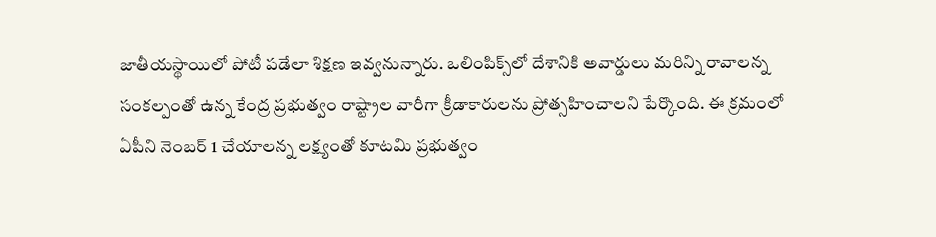జాతీయ‌స్థాయిలో పోటీ ప‌డేలా శిక్ష‌ణ ఇవ్వ‌నున్నారు. ఒలింపిక్స్‌లో దేశానికి అవార్డులు మ‌రిన్ని రావాల‌న్న సంక‌ల్పంతో ఉన్న కేంద్ర ప్ర‌భుత్వం రాష్ట్రాల వారీగా క్రీడాకారుల‌ను ప్రోత్స‌హించాల‌ని పేర్కొంది. ఈ క్ర‌మంలో ఏపీని నెంబ‌ర్ 1 చేయాల‌న్న లక్ష్యంతో కూట‌మి ప్ర‌భుత్వం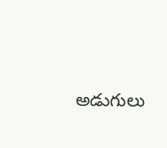అడుగులు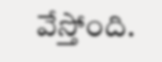వేస్తోంది.